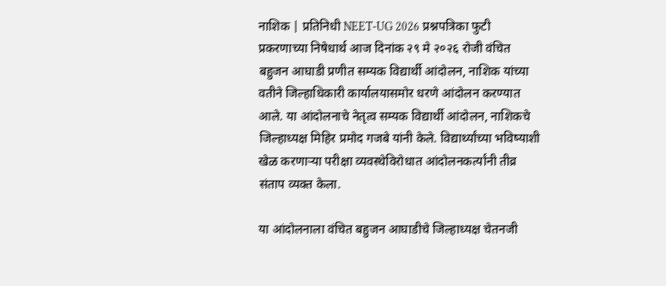नाशिक | प्रतिनिधी NEET-UG 2026 प्रश्नपत्रिका फुटी प्रकरणाच्या निषेधार्थ आज दिनांक २९ मे २०२६ रोजी वंचित बहुजन आघाडी प्रणीत सम्यक विद्यार्थी आंदोलन, नाशिक यांच्या वतीने जिल्हाधिकारी कार्यालयासमोर धरणे आंदोलन करण्यात आले. या आंदोलनाचे नेतृत्व सम्यक विद्यार्थी आंदोलन, नाशिकचे जिल्हाध्यक्ष मिहिर प्रमोद गजबे यांनी केले. विद्यार्थ्यांच्या भविष्याशी खेळ करणाऱ्या परीक्षा व्यवस्थेविरोधात आंदोलनकर्त्यांनी तीव्र संताप व्यक्त केला.

या आंदोलनाला वंचित बहुजन आघाडीचे जिल्हाध्यक्ष चेतनजी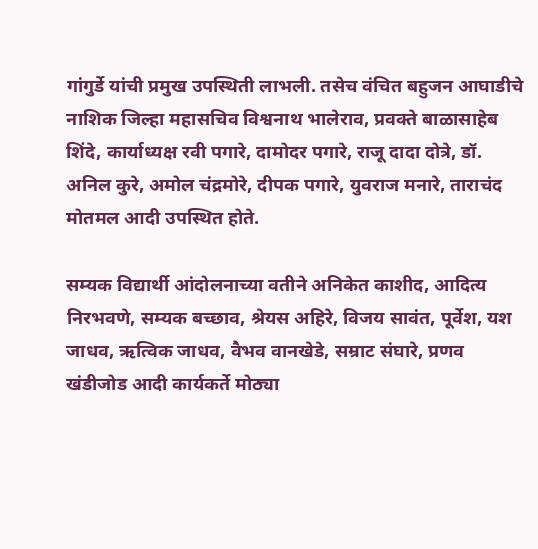गांगुर्डे यांची प्रमुख उपस्थिती लाभली. तसेच वंचित बहुजन आघाडीचे नाशिक जिल्हा महासचिव विश्वनाथ भालेराव, प्रवक्ते बाळासाहेब शिंदे, कार्याध्यक्ष रवी पगारे, दामोदर पगारे, राजू दादा दोत्रे, डॉ. अनिल कुरे, अमोल चंद्रमोरे, दीपक पगारे, युवराज मनारे, ताराचंद मोतमल आदी उपस्थित होते.

सम्यक विद्यार्थी आंदोलनाच्या वतीने अनिकेत काशीद, आदित्य निरभवणे, सम्यक बच्छाव, श्रेयस अहिरे, विजय सावंत, पूर्वेश, यश जाधव, ऋत्विक जाधव, वैभव वानखेडे, सम्राट संघारे, प्रणव खंडीजोड आदी कार्यकर्ते मोठ्या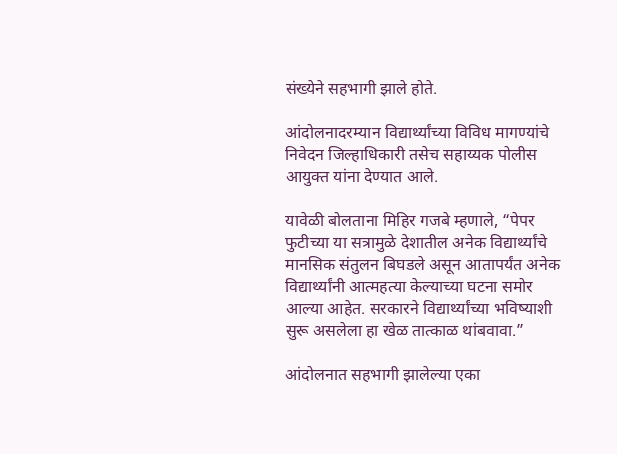संख्येने सहभागी झाले होते.

आंदोलनादरम्यान विद्यार्थ्यांच्या विविध मागण्यांचे निवेदन जिल्हाधिकारी तसेच सहाय्यक पोलीस आयुक्त यांना देण्यात आले.

यावेळी बोलताना मिहिर गजबे म्हणाले, “पेपर फुटीच्या या सत्रामुळे देशातील अनेक विद्यार्थ्यांचे मानसिक संतुलन बिघडले असून आतापर्यंत अनेक विद्यार्थ्यांनी आत्महत्या केल्याच्या घटना समोर आल्या आहेत. सरकारने विद्यार्थ्यांच्या भविष्याशी सुरू असलेला हा खेळ तात्काळ थांबवावा.”

आंदोलनात सहभागी झालेल्या एका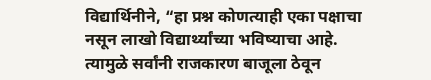विद्यार्थिनीने, “हा प्रश्न कोणत्याही एका पक्षाचा नसून लाखो विद्यार्थ्यांच्या भविष्याचा आहे. त्यामुळे सर्वांनी राजकारण बाजूला ठेवून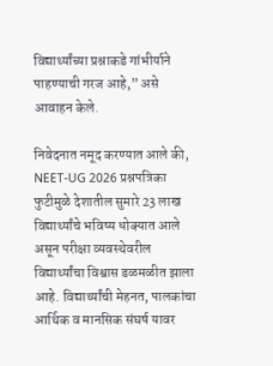विद्यार्थ्यांच्या प्रश्नाकडे गांभीर्याने पाहण्याची गरज आहे,” असे आवाहन केले.

निवेदनात नमूद करण्यात आले की, NEET-UG 2026 प्रश्नपत्रिका फुटीमुळे देशातील सुमारे 23 लाख विद्यार्थ्यांचे भविष्य धोक्यात आले असून परीक्षा व्यवस्थेवरील विद्यार्थ्यांचा विश्वास डळमळीत झाला आहे. विद्यार्थ्यांची मेहनत, पालकांचा आर्थिक व मानसिक संघर्ष यावर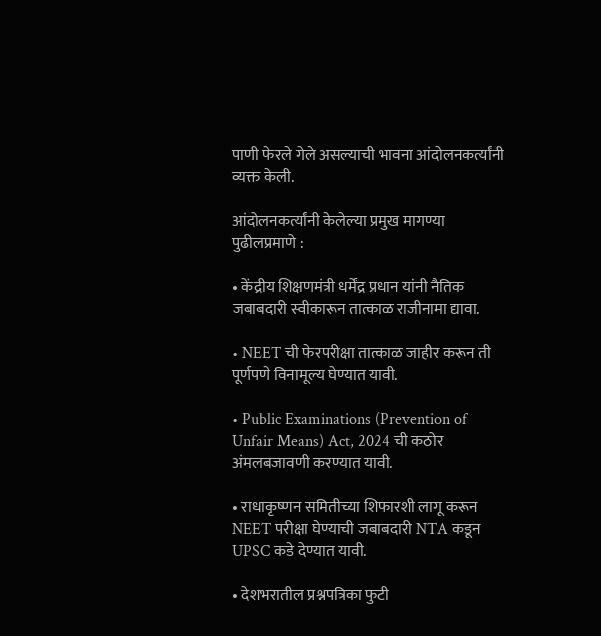पाणी फेरले गेले असल्याची भावना आंदोलनकर्त्यांनी व्यक्त केली.

आंदोलनकर्त्यांनी केलेल्या प्रमुख मागण्या पुढीलप्रमाणे :

• केंद्रीय शिक्षणमंत्री धर्मेंद्र प्रधान यांनी नैतिक जबाबदारी स्वीकारून तात्काळ राजीनामा द्यावा.

• NEET ची फेरपरीक्षा तात्काळ जाहीर करून ती पूर्णपणे विनामूल्य घेण्यात यावी.

• Public Examinations (Prevention of Unfair Means) Act, 2024 ची कठोर अंमलबजावणी करण्यात यावी.

• राधाकृष्णन समितीच्या शिफारशी लागू करून NEET परीक्षा घेण्याची जबाबदारी NTA कडून UPSC कडे देण्यात यावी.

• देशभरातील प्रश्नपत्रिका फुटी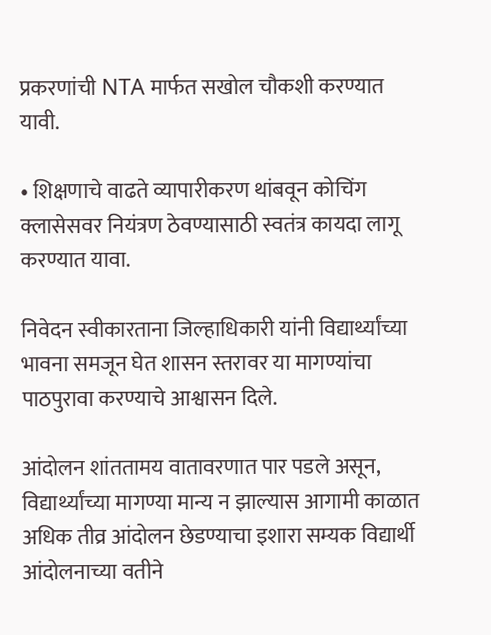प्रकरणांची NTA मार्फत सखोल चौकशी करण्यात यावी.

• शिक्षणाचे वाढते व्यापारीकरण थांबवून कोचिंग क्लासेसवर नियंत्रण ठेवण्यासाठी स्वतंत्र कायदा लागू करण्यात यावा.

निवेदन स्वीकारताना जिल्हाधिकारी यांनी विद्यार्थ्यांच्या भावना समजून घेत शासन स्तरावर या मागण्यांचा पाठपुरावा करण्याचे आश्वासन दिले.

आंदोलन शांततामय वातावरणात पार पडले असून, विद्यार्थ्यांच्या मागण्या मान्य न झाल्यास आगामी काळात अधिक तीव्र आंदोलन छेडण्याचा इशारा सम्यक विद्यार्थी आंदोलनाच्या वतीने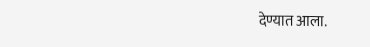देण्यात आला.